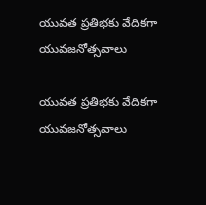యువత ప్రతిభకు వేదికగా యువజనోత్సవాలు

యువత ప్రతిభకు వేదికగా యువజనోత్సవాలు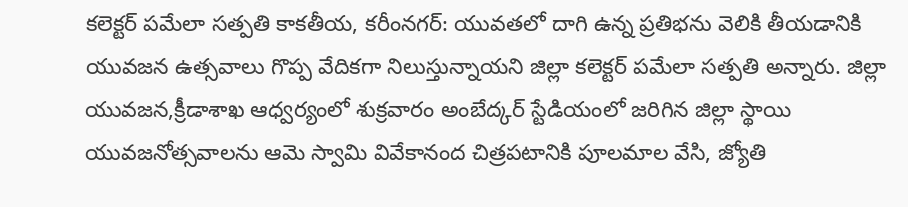కలెక్టర్ పమేలా సత్పతి కాకతీయ, కరీంనగర్: యువతలో దాగి ఉన్న ప్రతిభను వెలికి తీయడానికి యువజన ఉత్సవాలు గొప్ప వేదికగా నిలుస్తున్నాయని జిల్లా కలెక్టర్ పమేలా సత్పతి అన్నారు. జిల్లా యువజన,క్రీడాశాఖ ఆధ్వర్యంలో శుక్రవారం అంబేద్కర్ స్టేడియంలో జరిగిన జిల్లా స్థాయి యువజనోత్సవాలను ఆమె స్వామి వివేకానంద చిత్రపటానికి పూలమాల వేసి, జ్యోతి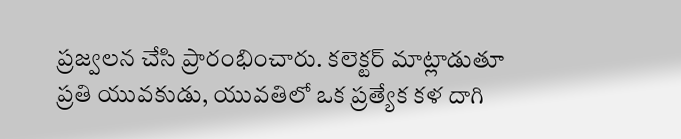ప్రజ్వలన చేసి ప్రారంభించారు. కలెక్టర్ మాట్లాడుతూ ప్రతి యువకుడు, యువతిలో ఒక ప్రత్యేక కళ దాగి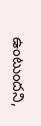ఉంటుందని,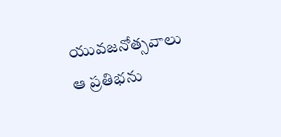యువజనోత్సవాలు ఆ ప్రతిభను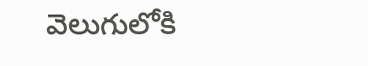వెలుగులోకి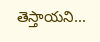తెస్తాయని...